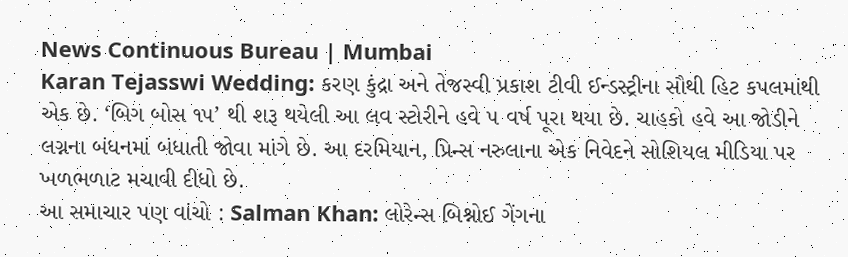News Continuous Bureau | Mumbai
Karan Tejasswi Wedding: કરણ કુંદ્રા અને તેજસ્વી પ્રકાશ ટીવી ઈન્ડસ્ટ્રીના સૌથી હિટ કપલમાંથી એક છે. ‘બિગ બોસ ૧૫’ થી શરૂ થયેલી આ લવ સ્ટોરીને હવે ૫ વર્ષ પૂરા થયા છે. ચાહકો હવે આ જોડીને લગ્નના બંધનમાં બંધાતી જોવા માંગે છે. આ દરમિયાન, પ્રિન્સ નરુલાના એક નિવેદને સોશિયલ મીડિયા પર ખળભળાટ મચાવી દીધો છે.
આ સમાચાર પણ વાંચો : Salman Khan: લોરેન્સ બિશ્નોઈ ગેંગના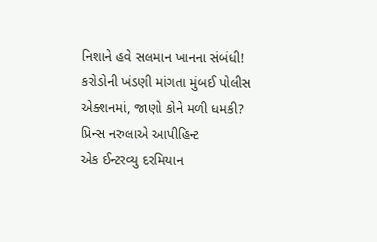નિશાને હવે સલમાન ખાનના સંબંધી! કરોડોની ખંડણી માંગતા મુંબઈ પોલીસ એક્શનમાં, જાણો કોને મળી ધમકી?
પ્રિન્સ નરુલાએ આપીહિન્ટ
એક ઈન્ટરવ્યુ દરમિયાન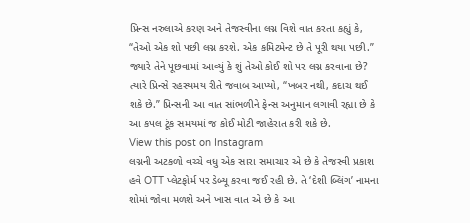પ્રિન્સ નરુલાએ કરણ અને તેજસ્વીના લગ્ન વિશે વાત કરતા કહ્યું કે, “તેઓ એક શો પછી લગ્ન કરશે. એક કમિટમેન્ટ છે તે પૂરી થયા પછી.” જ્યારે તેને પૂછવામાં આવ્યું કે શું તેઓ કોઈ શો પર લગ્ન કરવાના છે? ત્યારે પ્રિન્સે રહસ્યમય રીતે જવાબ આપ્યો, “ખબર નથી, કદાચ થઈ શકે છે.” પ્રિન્સની આ વાત સાંભળીને ફેન્સ અનુમાન લગાવી રહ્યા છે કે આ કપલ ટૂંક સમયમાં જ કોઈ મોટી જાહેરાત કરી શકે છે.
View this post on Instagram
લગ્નની અટકળો વચ્ચે વધુ એક સારા સમાચાર એ છે કે તેજસ્વી પ્રકાશ હવે OTT પ્લેટફોર્મ પર ડેબ્યૂ કરવા જઈ રહી છે. તે ‘દેશી બ્લિંગ’ નામના શોમાં જોવા મળશે અને ખાસ વાત એ છે કે આ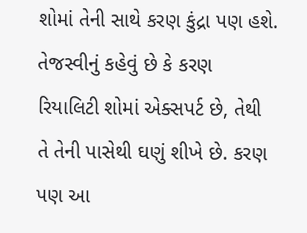શોમાં તેની સાથે કરણ કુંદ્રા પણ હશે. તેજસ્વીનું કહેવું છે કે કરણ રિયાલિટી શોમાં એક્સપર્ટ છે, તેથી તે તેની પાસેથી ઘણું શીખે છે. કરણ પણ આ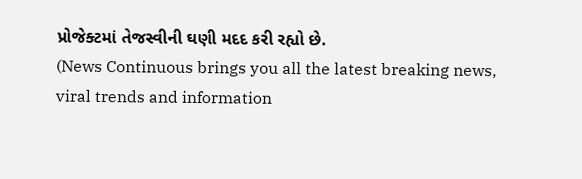પ્રોજેક્ટમાં તેજસ્વીની ઘણી મદદ કરી રહ્યો છે.
(News Continuous brings you all the latest breaking news, viral trends and information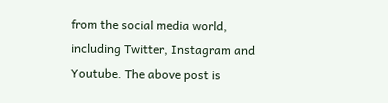from the social media world, including Twitter, Instagram and Youtube. The above post is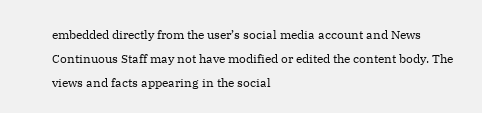embedded directly from the user’s social media account and News Continuous Staff may not have modified or edited the content body. The views and facts appearing in the social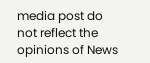media post do not reflect the opinions of News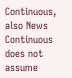Continuous, also News Continuous does not assume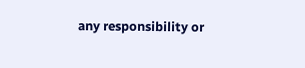any responsibility or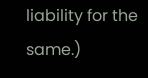liability for the same.)